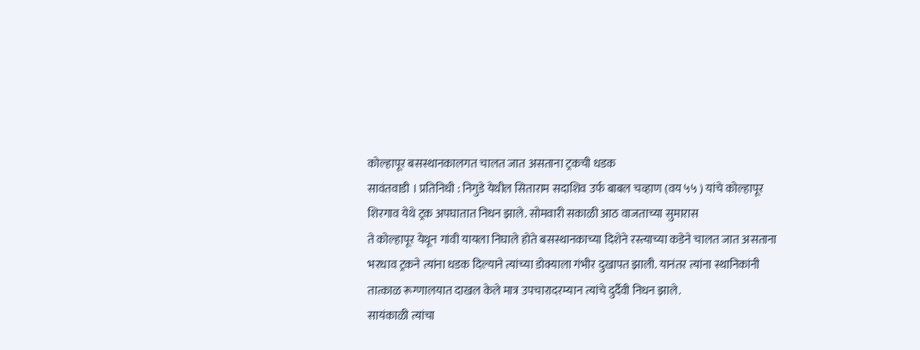कोल्हापूर बसस्थानकालगत चालत जात असताना ट्रकची धडक
सावंतवाडी । प्रतिनिधी : निगुडे येथील सिताराम सदाशिव उर्फ बाबल चव्हाण (वय ५५ ) यांचे कोल्हापूर शिरगाव येथे ट्रक अपघातात निधन झाले. सोमवारी सकाळी आठ वाजताच्या सुमारास
ते कोल्हापूर येथून गांवी यायला निघाले होते बसस्थानकाच्या दिशेने रस्त्याच्या कडेने चालत जात असताना भरधाव ट्रकने त्यांना धडक दिल्याने त्यांच्या डोक्याला गंभीर दुखापत झाली. यानंतर त्यांना स्थानिकांनी तात्काळ रूग्णालयात दाखल केले मात्र उपचारादरम्यान त्यांचे दुर्दैवी निधन झाले.
सायंकाळी त्यांचा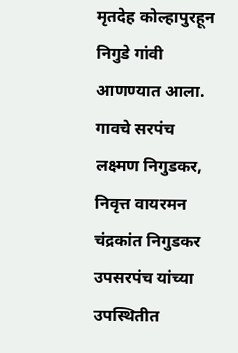मृतदेह कोल्हापुरहून निगुडे गांवी आणण्यात आला. गावचे सरपंच लक्ष्मण निगुडकर, निवृत्त वायरमन चंद्रकांत निगुडकर उपसरपंच यांच्या उपस्थितीत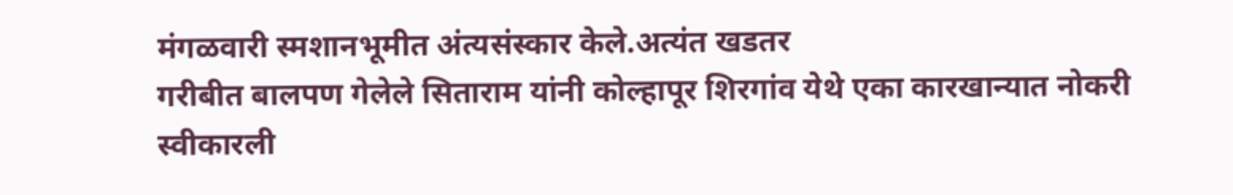मंगळवारी स्मशानभूमीत अंत्यसंस्कार केले.अत्यंत खडतर
गरीबीत बालपण गेलेले सिताराम यांनी कोल्हापूर शिरगांव येथे एका कारखान्यात नोकरी स्वीकारली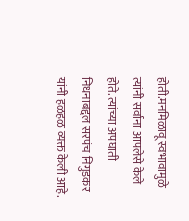होती.मनमिळावू स्वभावामुळे त्यांनी सर्वाना आपलेसे केले होते. त्यांच्या अपघाती निधनाबद्दल सरपंच निगुडकर यांनी हळहळ व्यक्त केली आहे.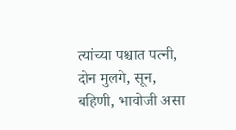त्यांच्या पश्चात पत्नी, दोन मुलगे, सून, बहिणी, भावोजी असा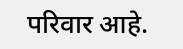परिवार आहे.